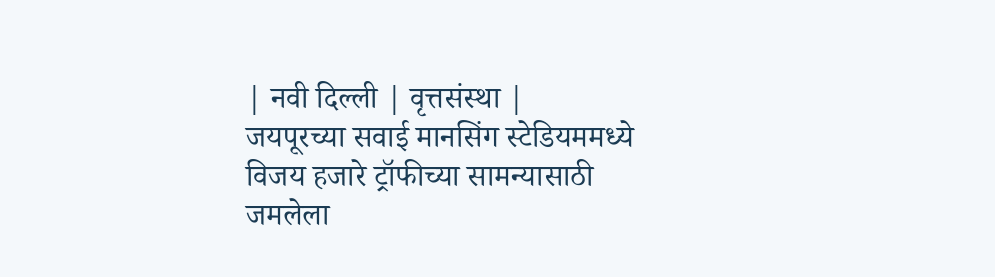| नवी दिल्ली | वृत्तसंस्था |
जयपूरच्या सवाई मानसिंग स्टेडियममध्ये विजय हजारे ट्रॉफीच्या सामन्यासाठी जमलेला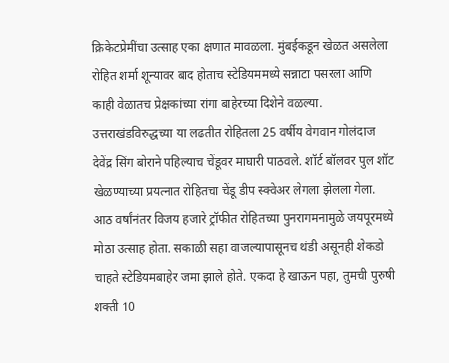क्रिकेटप्रेमींचा उत्साह एका क्षणात मावळला. मुंबईकडून खेळत असलेला रोहित शर्मा शून्यावर बाद होताच स्टेडियममध्ये सन्नाटा पसरला आणि काही वेळातच प्रेक्षकांच्या रांगा बाहेरच्या दिशेने वळल्या. उत्तराखंडविरुद्धच्या या लढतीत रोहितला 25 वर्षीय वेगवान गोलंदाज देवेंद्र सिंग बोराने पहिल्याच चेंडूवर माघारी पाठवले. शॉर्ट बॉलवर पुल शॉट खेळण्याच्या प्रयत्नात रोहितचा चेंडू डीप स्क्वेअर लेगला झेलला गेला. आठ वर्षांनंतर विजय हजारे ट्रॉफीत रोहितच्या पुनरागमनामुळे जयपूरमध्ये मोठा उत्साह होता. सकाळी सहा वाजल्यापासूनच थंडी असूनही शेकडो चाहते स्टेडियमबाहेर जमा झाले होते. एकदा हे खाऊन पहा, तुमची पुरुषी शक्ती 10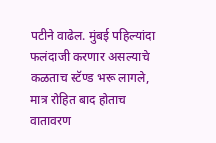पटीने वाढेल. मुंबई पहिल्यांदा फलंदाजी करणार असल्याचे कळताच स्टॅण्ड भरू लागले, मात्र रोहित बाद होताच वातावरण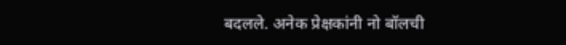बदलले. अनेक प्रेक्षकांनी नो बॉलची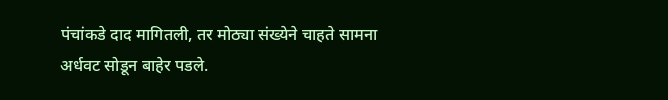पंचांकडे दाद मागितली, तर मोठ्या संख्येने चाहते सामना अर्धवट सोडून बाहेर पडले.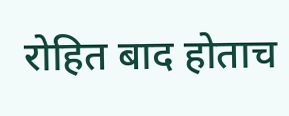रोहित बाद होताच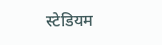स्टेडियम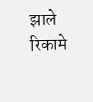झाले रिकामे